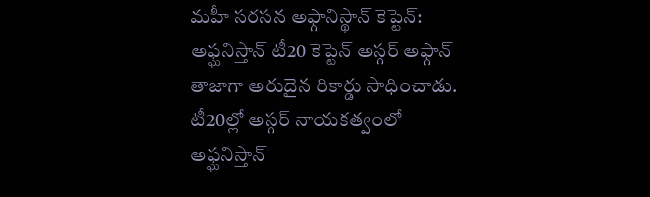మహీ సరసన అఫ్గానిస్థాన్ కెప్టెన్:
అఫ్ఘనిస్తాన్ టీ20 కెప్టెన్ అస్గర్ అఫ్గాన్ తాజాగా అరుదైన రికార్డు సాధించాడు. టీ20ల్లో అస్గర్ నాయకత్వంలో అఫ్ఘనిస్తాన్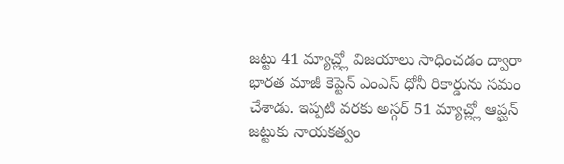జట్టు 41 మ్యాచ్ల్లో విజయాలు సాధించడం ద్వారా భారత మాజీ కెప్టెన్ ఎంఎస్ ధోనీ రికార్డును సమం చేశాడు. ఇప్పటి వరకు అస్గర్ 51 మ్యాచ్ల్లో ఆప్ఘన్ జట్టుకు నాయకత్వం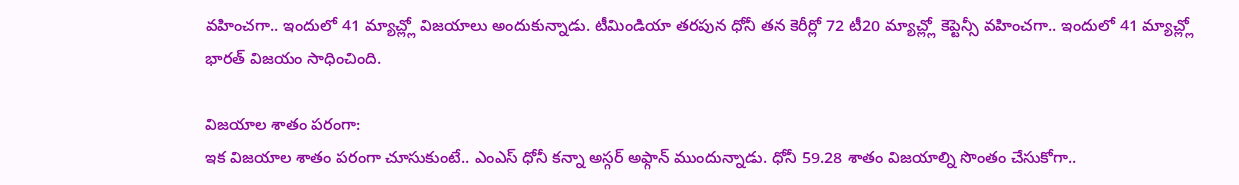వహించగా.. ఇందులో 41 మ్యాచ్ల్లో విజయాలు అందుకున్నాడు. టీమిండియా తరపున ధోనీ తన కెరీర్లో 72 టీ20 మ్యాచ్ల్లో కెప్టెన్సీ వహించగా.. ఇందులో 41 మ్యాచ్ల్లో భారత్ విజయం సాధించింది.

విజయాల శాతం పరంగా:
ఇక విజయాల శాతం పరంగా చూసుకుంటే.. ఎంఎస్ ధోనీ కన్నా అస్గర్ అఫ్గాన్ ముందున్నాడు. ధోనీ 59.28 శాతం విజయాల్ని సొంతం చేసుకోగా..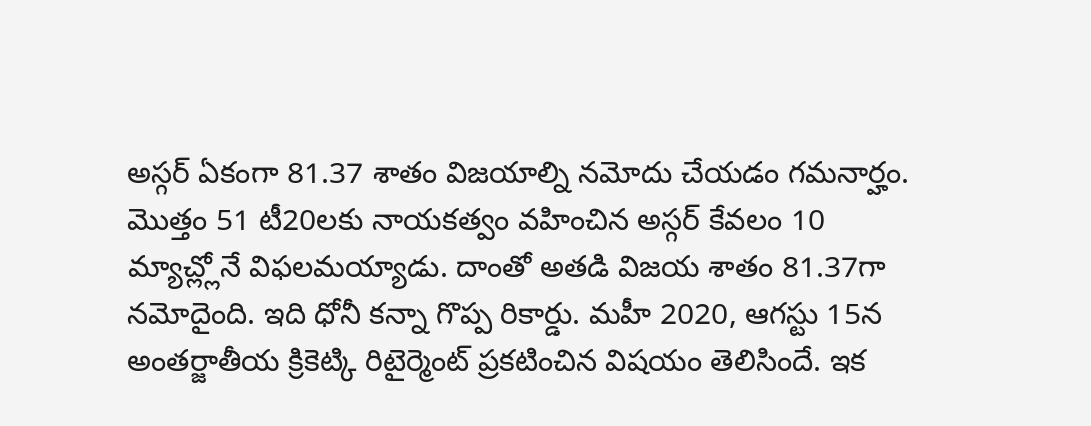అస్గర్ ఏకంగా 81.37 శాతం విజయాల్ని నమోదు చేయడం గమనార్హం. మొత్తం 51 టీ20లకు నాయకత్వం వహించిన అస్గర్ కేవలం 10 మ్యాచ్ల్లోనే విఫలమయ్యాడు. దాంతో అతడి విజయ శాతం 81.37గా నమోదైంది. ఇది ధోనీ కన్నా గొప్ప రికార్డు. మహీ 2020, ఆగస్టు 15న అంతర్జాతీయ క్రికెట్కి రిటైర్మెంట్ ప్రకటించిన విషయం తెలిసిందే. ఇక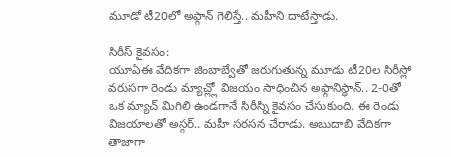మూడో టీ20లో అఫ్గాన్ గెలిస్తే.. మహీని దాటేస్తాడు.

సిరీస్ కైవసం:
యూఏఈ వేదికగా జింబాబ్వేతో జరుగుతున్న మూడు టీ20ల సిరీస్లో వరుసగా రెండు మ్యాచ్ల్లో విజయం సాధించిన అఫ్గానిస్థాన్.. 2-0తో ఒక మ్యాచ్ మిగిలి ఉండగానే సిరీస్ని కైవసం చేసుకుంది. ఈ రెండు విజయాలతో అస్గర్.. మహీ సరసన చేరాడు. అబుదాబి వేదికగా తాజాగా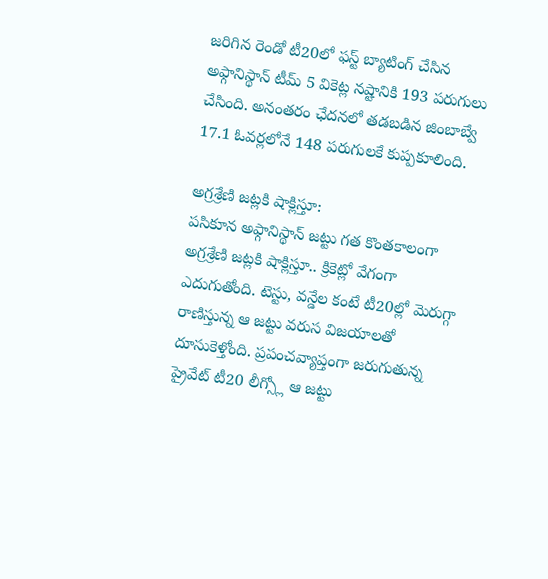జరిగిన రెండో టీ20లో ఫస్ట్ బ్యాటింగ్ చేసిన అఫ్గానిస్థాన్ టీమ్ 5 వికెట్ల నష్టానికి 193 పరుగులు చేసింది. అనంతరం ఛేదనలో తడబడిన జింబాబ్వే 17.1 ఓవర్లలోనే 148 పరుగులకే కుప్పకూలింది.

అగ్రశ్రేణి జట్లకి షాక్లిస్తూ:
పసికూన అఫ్గానిస్థాన్ జట్టు గత కొంతకాలంగా అగ్రశ్రేణి జట్లకి షాక్లిస్తూ.. క్రికెట్లో వేగంగా ఎదుగుతోంది. టెస్టు, వన్డేల కంటే టీ20ల్లో మెరుగ్గా రాణిస్తున్న ఆ జట్టు వరుస విజయాలతో దూసుకెళ్తోంది. ప్రపంచవ్యాప్తంగా జరుగుతున్న ప్రైవేట్ టీ20 లీగ్స్లో ఆ జట్టు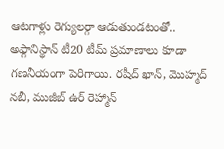ఆటగాళ్లు రెగ్యులర్గా ఆడుతుండటంతో.. అఫ్గానిస్థాన్ టీ20 టీమ్ ప్రమాణాలు కూడా గణనీయంగా పెరిగాయి. రషీద్ ఖాన్, మొహ్మద్ నబీ, ముజీబ్ ఉర్ రెహ్మాన్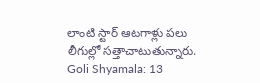లాంటి స్టార్ ఆటగాళ్లు పలు లీగుల్లో సత్తాచాటుతున్నారు.
Goli Shyamala: 13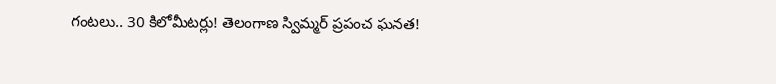గంటలు.. 30 కిలోమీటర్లు! తెలంగాణ స్విమ్మర్ ప్రపంచ ఘనత!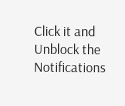Click it and Unblock the Notifications